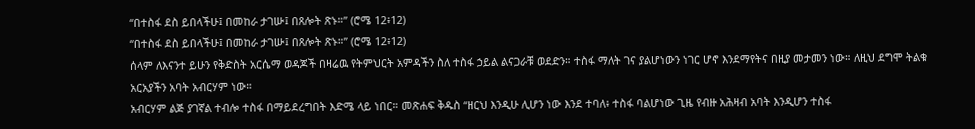“በተስፋ ደስ ይበላችሁ፤ በመከራ ታገሡ፤ በጸሎት ጽኑ።” (ሮሜ 12፥12)
“በተስፋ ደስ ይበላችሁ፤ በመከራ ታገሡ፤ በጸሎት ጽኑ።” (ሮሜ 12፥12)
ሰላም ለእናንተ ይሁን የቅድስት አርሴማ ወዳጆች በዛሬዉ የትምህርት አምዳችን ስለ ተስፋ ኃይል ልናጋራቹ ወደድን። ተስፋ ማለት ገና ያልሆነውን ነገር ሆኖ እንደማየትና በዚያ መታመን ነው። ለዚህ ደግሞ ትልቁ አርአያችን አባት አብርሃም ነው።
አብርሃም ልጅ ያገኛል ተብሎ ተስፋ በማይደረግበት እድሜ ላይ ነበር። መጽሐፍ ቅዱስ “ዘርህ እንዲሁ ሊሆን ነው እንደ ተባለ፥ ተስፋ ባልሆነው ጊዜ የብዙ አሕዛብ አባት እንዲሆን ተስፋ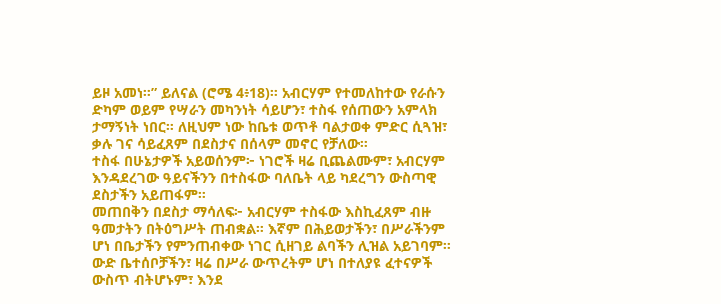ይዞ አመነ።” ይለናል (ሮሜ 4፥18)። አብርሃም የተመለከተው የራሱን ድካም ወይም የሣራን መካንነት ሳይሆን፣ ተስፋ የሰጠውን አምላክ ታማኝነት ነበር። ለዚህም ነው ከቤቱ ወጥቶ ባልታወቀ ምድር ሲጓዝ፣ ቃሉ ገና ሳይፈጸም በደስታና በሰላም መኖር የቻለው።
ተስፋ በሁኔታዎች አይወሰንም፦ ነገሮች ዛሬ ቢጨልሙም፣ አብርሃም እንዳደረገው ዓይናችንን በተስፋው ባለቤት ላይ ካደረግን ውስጣዊ ደስታችን አይጠፋም።
መጠበቅን በደስታ ማሳለፍ፦ አብርሃም ተስፋው እስኪፈጸም ብዙ ዓመታትን በትዕግሥት ጠብቋል። እኛም በሕይወታችን፣ በሥራችንም ሆነ በቤታችን የምንጠብቀው ነገር ሲዘገይ ልባችን ሊዝል አይገባም።
ውድ ቤተሰቦቻችን፣ ዛሬ በሥራ ውጥረትም ሆነ በተለያዩ ፈተናዎች ውስጥ ብትሆኑም፣ እንደ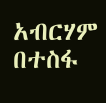አብርሃም በተስፋ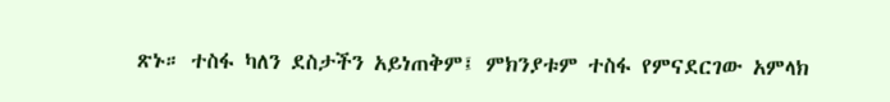ጽኑ። ተስፋ ካለን ደስታችን አይነጠቅም፤ ምክንያቱም ተስፋ የምናደርገው አምላክ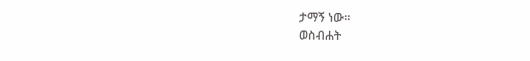ታማኝ ነው።
ወስብሐት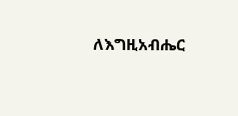ለእግዚአብሔር